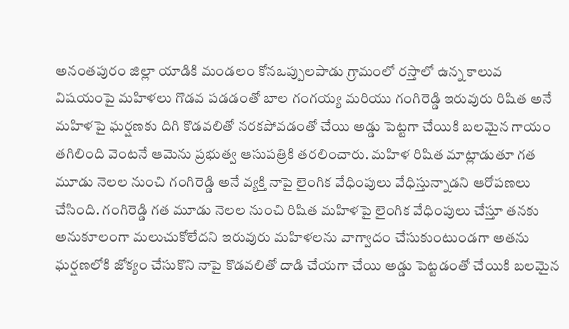అనంతపురం జిల్లా యాడికి మండలం కోనఒప్పులపాడు గ్రామంలో రస్తాలో ఉన్న కాలువ విషయంపై మహిళలు గొడవ పడడంతో బాల గంగయ్య మరియు గంగిరెడ్డి ఇరువురు రిషిత అనే మహిళపై ఘర్షణకు దిగి కొడవలితో నరకపోవడంతో చేయి అడ్డు పెట్టగా చేయికి బలమైన గాయం తగిలింది వెంటనే ఆమెను ప్రభుత్వ ఆసుపత్రికి తరలించారు. మహిళ రిషిత మాట్లాడుతూ గత మూడు నెలల నుంచి గంగిరెడ్డి అనే వ్యక్తి నాపై లైంగిక వేధింపులు వేధిస్తున్నాడని ఆరోపణలు చేసింది. గంగిరెడ్డి గత మూడు నెలల నుంచి రిషిత మహిళపై లైంగిక వేధింపులు చేస్తూ తనకు అనుకూలంగా మలుచుకోలేదని ఇరువురు మహిళలను వాగ్వాదం చేసుకుంటుండగా అతను ఘర్షణలోకి జోక్యం చేసుకొని నాపై కొడవలితో దాడి చేయగా చేయి అడ్డు పెట్టడంతో చేయికి బలమైన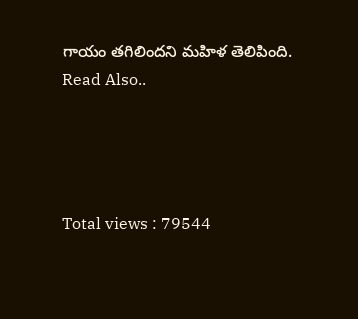గాయం తగిలిందని మహిళ తెలిపింది.
Read Also..




Total views : 79544